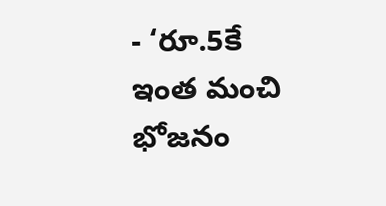- ‘రూ.5కే ఇంత మంచి భోజనం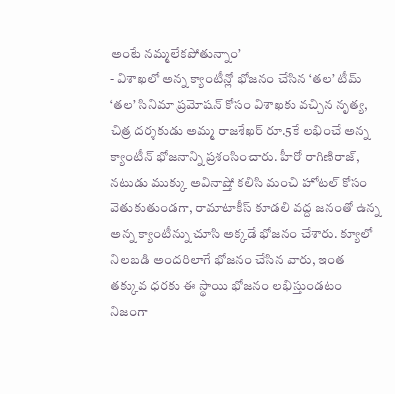అంటే నమ్మలేకపోతున్నాం’
- విశాఖలో అన్న క్యాంటీన్లో భోజనం చేసిన ‘తల’ టీమ్
‘తల’ సినిమా ప్రమోషన్ కోసం విశాఖకు వచ్చిన నృత్య, చిత్ర దర్శకుడు అమ్మ రాజశేఖర్ రూ.5కే లభించే అన్న క్యాంటీన్ భోజనాన్ని ప్రశంసించారు. హీరో రాగిణిరాజ్, నటుడు ముక్కు అవినాష్తో కలిసి మంచి హోటల్ కోసం వెతుకుతుండగా, రామాటాకీస్ కూడలి వద్ద జనంతో ఉన్న అన్న క్యాంటీన్ను చూసి అక్కడే భోజనం చేశారు. క్యూలో నిలబడి అందరిలాగే భోజనం చేసిన వారు, ఇంత తక్కువ ధరకు ఈ స్థాయి భోజనం లభిస్తుండటం నిజంగా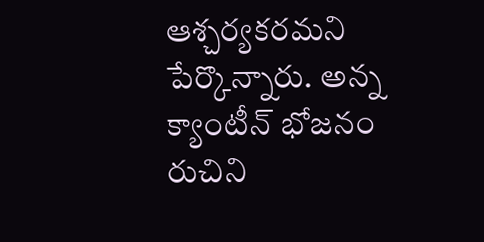ఆశ్చర్యకరమని పేర్కొన్నారు. అన్న క్యాంటీన్ భోజనం రుచిని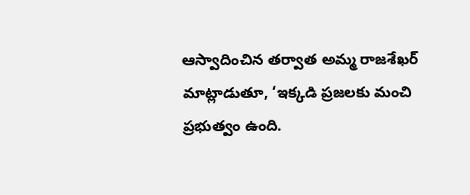ఆస్వాదించిన తర్వాత అమ్మ రాజశేఖర్ మాట్లాడుతూ, ‘ఇక్కడి ప్రజలకు మంచి ప్రభుత్వం ఉంది.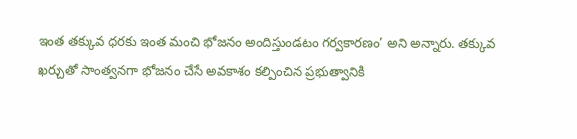ఇంత తక్కువ ధరకు ఇంత మంచి భోజనం అందిస్తుండటం గర్వకారణం’ అని అన్నారు. తక్కువ ఖర్చుతో సాంత్వనగా భోజనం చేసే అవకాశం కల్పించిన ప్రభుత్వానికి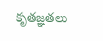కృతజ్ఞతలు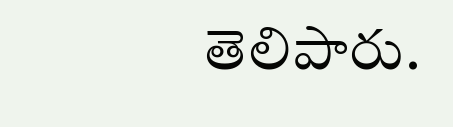తెలిపారు.